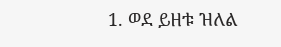1. ወደ ይዘቱ ዝለል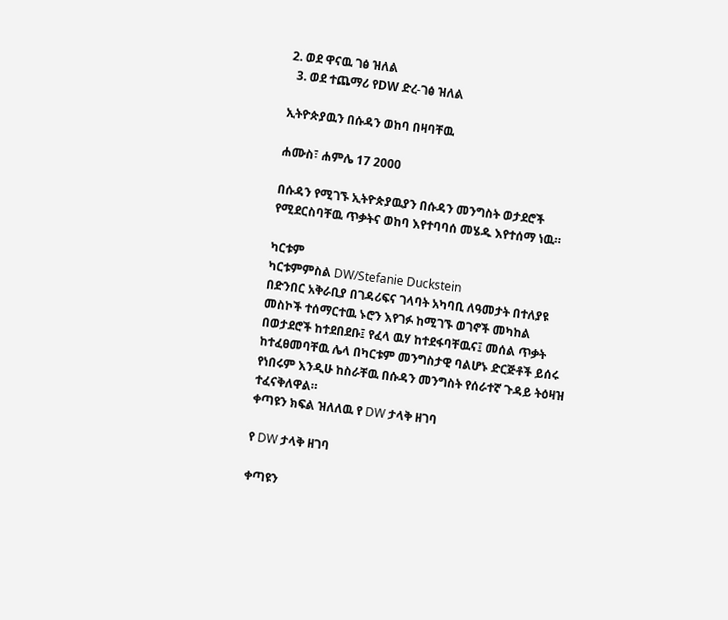2. ወደ ዋናዉ ገፅ ዝለል
  3. ወደ ተጨማሪ የDW ድረ-ገፅ ዝለል

ኢትዮጵያዉን በሱዳን ወከባ በዛባቸዉ

ሐሙስ፣ ሐምሌ 17 2000

በሱዳን የሚገኙ ኢትዮጵያዉያን በሱዳን መንግስት ወታደሮች የሚደርስባቸዉ ጥቃትና ወከባ እየተባባሰ መሄዱ እየተሰማ ነዉ።

ካርቱም
ካርቱምምስል DW/Stefanie Duckstein
በድንበር አቅራቢያ በገዳሪፍና ገላባት አካባቢ ለዓመታት በተለያዩ መስኮች ተሰማርተዉ ኑሮን እየገፉ ከሚገኙ ወገኖች መካከል በወታደሮች ከተደበደቡ፤ የፈላ ዉሃ ከተደፋባቸዉና፤ መሰል ጥቃት ከተፈፀመባቸዉ ሌላ በካርቱም መንግስታዊ ባልሆኑ ድርጅቶች ይሰሩ የነበሩም እንዲሁ ከስራቸዉ በሱዳን መንግስት የሰራተኛ ጉዳይ ትዕዛዝ ተፈናቅለዋል።
ቀጣዩን ክፍል ዝለለዉ የ DW ታላቅ ዘገባ

የ DW ታላቅ ዘገባ

ቀጣዩን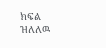ክፍል ዝለለዉ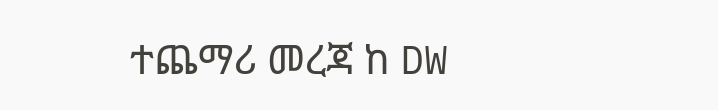ተጨማሪ መረጃ ከ DW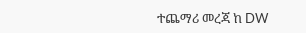ተጨማሪ መረጃ ከ DW